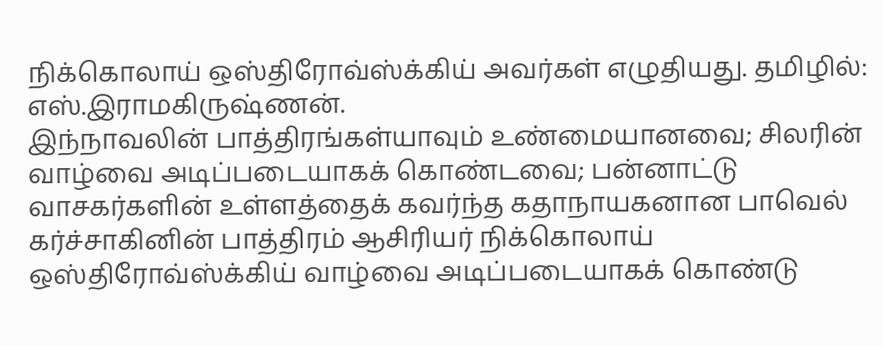நிக்கொலாய் ஒஸ்திரோவ்ஸ்க்கிய் அவர்கள் எழுதியது. தமிழில்: எஸ்.இராமகிருஷ்ணன்.
இந்நாவலின் பாத்திரங்கள்யாவும் உண்மையானவை; சிலரின் வாழ்வை அடிப்படையாகக் கொண்டவை; பன்னாட்டு வாசகர்களின் உள்ளத்தைக் கவர்ந்த கதாநாயகனான பாவெல் கர்ச்சாகினின் பாத்திரம் ஆசிரியர் நிக்கொலாய் ஒஸ்திரோவ்ஸ்க்கிய் வாழ்வை அடிப்படையாகக் கொண்டு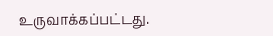உருவாக்கப்பட்டது.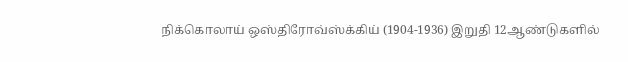நிக்கொலாய் ஒஸ்திரோவ்ஸ்க்கிய் (1904-1936) இறுதி 12ஆண்டுகளில்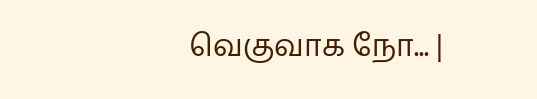வெகுவாக நோ... |